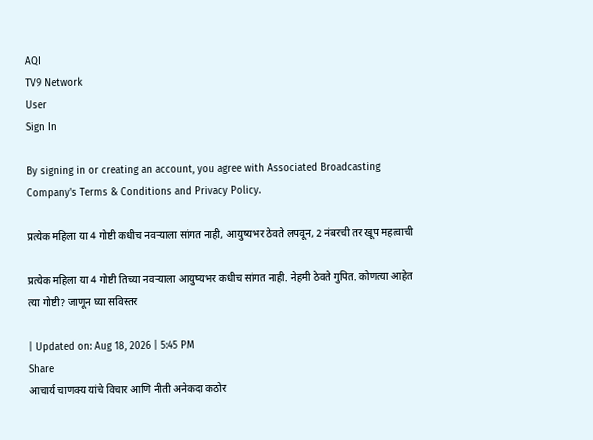AQI
TV9 Network
User
Sign In

By signing in or creating an account, you agree with Associated Broadcasting Company's Terms & Conditions and Privacy Policy.

प्रत्येक महिला या 4 गोष्टी कधीच नवऱ्याला सांगत नाही, आयुष्यभर ठेवते लपवून, 2 नंबरची तर खूप महत्वाची

प्रत्येक महिला या 4 गोष्टी तिच्या नवऱ्याला आयुष्यभर कधीच सांगत नाही. नेहमी ठेवते गुपित. कोणत्या आहेत त्या गोष्टी? जाणून घ्या सविस्तर

| Updated on: Aug 18, 2026 | 5:45 PM
Share
आचार्य चाणक्य यांचे विचार आणि नीती अनेकदा कठोर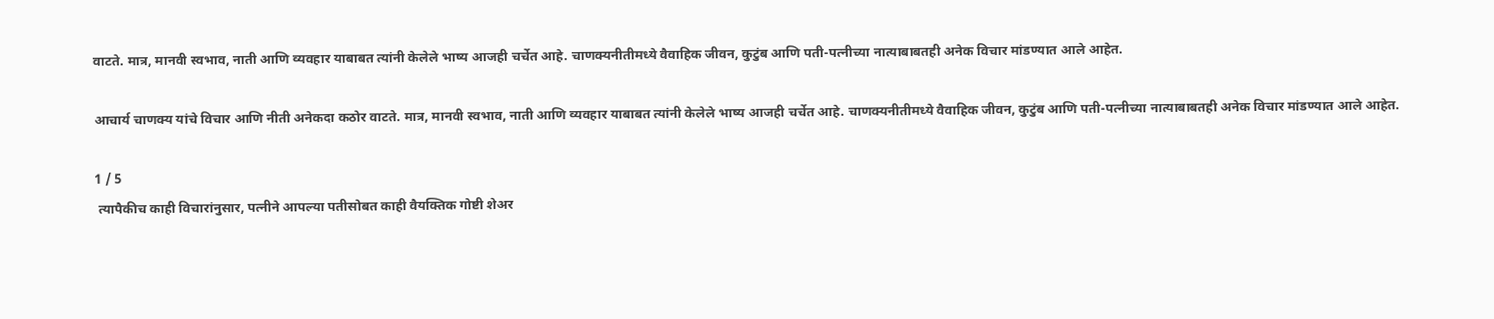वाटते. मात्र, मानवी स्वभाव, नाती आणि व्यवहार याबाबत त्यांनी केलेले भाष्य आजही चर्चेत आहे. चाणक्यनीतीमध्ये वैवाहिक जीवन, कुटुंब आणि पती-पत्नीच्या नात्याबाबतही अनेक विचार मांडण्यात आले आहेत.

आचार्य चाणक्य यांचे विचार आणि नीती अनेकदा कठोर वाटते. मात्र, मानवी स्वभाव, नाती आणि व्यवहार याबाबत त्यांनी केलेले भाष्य आजही चर्चेत आहे. चाणक्यनीतीमध्ये वैवाहिक जीवन, कुटुंब आणि पती-पत्नीच्या नात्याबाबतही अनेक विचार मांडण्यात आले आहेत.

1 / 5
 त्यापैकीच काही विचारांनुसार, पत्नीने आपल्या पतीसोबत काही वैयक्तिक गोष्टी शेअर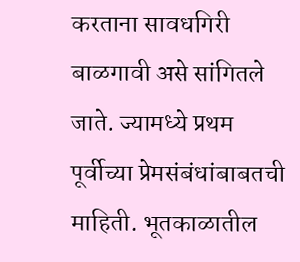करताना सावधगिरी बाळगावी असे सांगितले जाते. ज्यामध्ये प्रथम  पूर्वीच्या प्रेमसंबंधांबाबतची माहिती. भूतकाळातील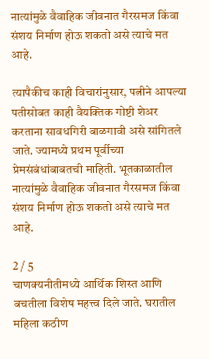नात्यांमुळे वैवाहिक जीवनात गैरसमज किंवा संशय निर्माण होऊ शकतो असे त्याचे मत आहे.

त्यापैकीच काही विचारांनुसार, पत्नीने आपल्या पतीसोबत काही वैयक्तिक गोष्टी शेअर करताना सावधगिरी बाळगावी असे सांगितले जाते. ज्यामध्ये प्रथम पूर्वीच्या प्रेमसंबंधांबाबतची माहिती. भूतकाळातील नात्यांमुळे वैवाहिक जीवनात गैरसमज किंवा संशय निर्माण होऊ शकतो असे त्याचे मत आहे.

2 / 5
चाणक्यनीतीमध्ये आर्थिक शिस्त आणि बचतीला विशेष महत्त्व दिले जाते. घरातील महिला कठीण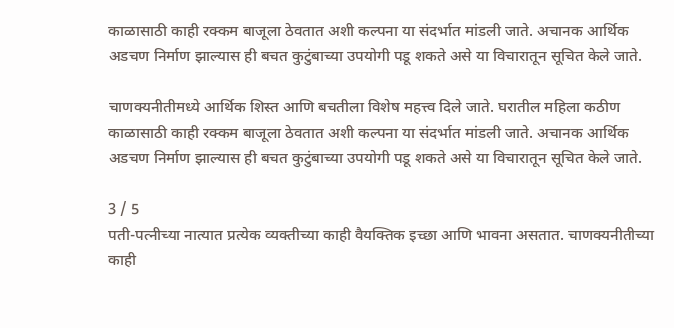काळासाठी काही रक्कम बाजूला ठेवतात अशी कल्पना या संदर्भात मांडली जाते. अचानक आर्थिक अडचण निर्माण झाल्यास ही बचत कुटुंबाच्या उपयोगी पडू शकते असे या विचारातून सूचित केले जाते.

चाणक्यनीतीमध्ये आर्थिक शिस्त आणि बचतीला विशेष महत्त्व दिले जाते. घरातील महिला कठीण काळासाठी काही रक्कम बाजूला ठेवतात अशी कल्पना या संदर्भात मांडली जाते. अचानक आर्थिक अडचण निर्माण झाल्यास ही बचत कुटुंबाच्या उपयोगी पडू शकते असे या विचारातून सूचित केले जाते.

3 / 5
पती-पत्नीच्या नात्यात प्रत्येक व्यक्तीच्या काही वैयक्तिक इच्छा आणि भावना असतात. चाणक्यनीतीच्या काही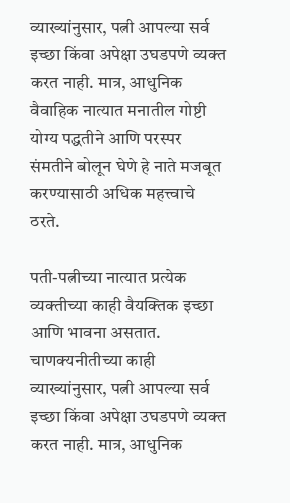व्याख्यांनुसार, पत्नी आपल्या सर्व इच्छा किंवा अपेक्षा उघडपणे व्यक्त करत नाही. मात्र, आधुनिक वैवाहिक नात्यात मनातील गोष्टी योग्य पद्धतीने आणि परस्पर संमतीने बोलून घेणे हे नाते मजबूत करण्यासाठी अधिक महत्त्वाचे ठरते.

पती-पत्नीच्या नात्यात प्रत्येक व्यक्तीच्या काही वैयक्तिक इच्छा आणि भावना असतात. चाणक्यनीतीच्या काही व्याख्यांनुसार, पत्नी आपल्या सर्व इच्छा किंवा अपेक्षा उघडपणे व्यक्त करत नाही. मात्र, आधुनिक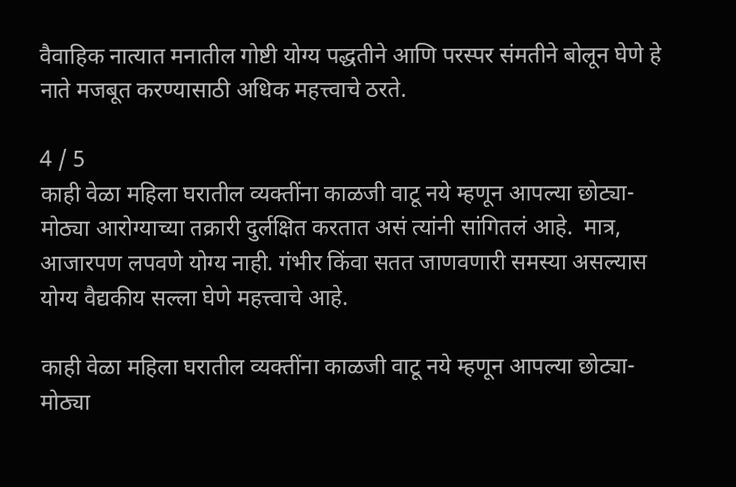वैवाहिक नात्यात मनातील गोष्टी योग्य पद्धतीने आणि परस्पर संमतीने बोलून घेणे हे नाते मजबूत करण्यासाठी अधिक महत्त्वाचे ठरते.

4 / 5
काही वेळा महिला घरातील व्यक्तींना काळजी वाटू नये म्हणून आपल्या छोट्या-मोठ्या आरोग्याच्या तक्रारी दुर्लक्षित करतात असं त्यांनी सांगितलं आहे.  मात्र, आजारपण लपवणे योग्य नाही. गंभीर किंवा सतत जाणवणारी समस्या असल्यास योग्य वैद्यकीय सल्ला घेणे महत्त्वाचे आहे.

काही वेळा महिला घरातील व्यक्तींना काळजी वाटू नये म्हणून आपल्या छोट्या-मोठ्या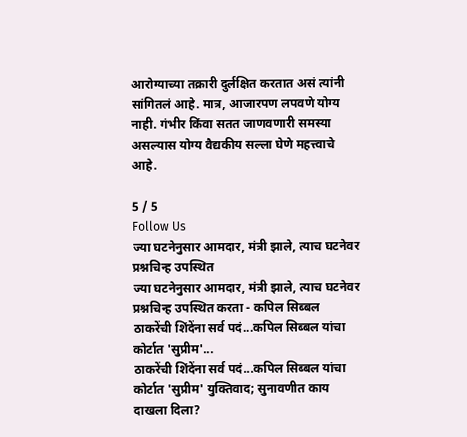आरोग्याच्या तक्रारी दुर्लक्षित करतात असं त्यांनी सांगितलं आहे. मात्र, आजारपण लपवणे योग्य नाही. गंभीर किंवा सतत जाणवणारी समस्या असल्यास योग्य वैद्यकीय सल्ला घेणे महत्त्वाचे आहे.

5 / 5
Follow Us
ज्या घटनेनुसार आमदार, मंत्री झाले, त्याच घटनेवर प्रश्नचिन्ह उपस्थित
ज्या घटनेनुसार आमदार, मंत्री झाले, त्याच घटनेवर प्रश्नचिन्ह उपस्थित करता - कपिल सिब्बल
ठाकरेंची शिंदेंना सर्व पदं...कपिल सिब्बल यांचा कोर्टात 'सुप्रीम'...
ठाकरेंची शिंदेंना सर्व पदं...कपिल सिब्बल यांचा कोर्टात 'सुप्रीम' युक्तिवाद; सुनावणीत काय दाखला दिला?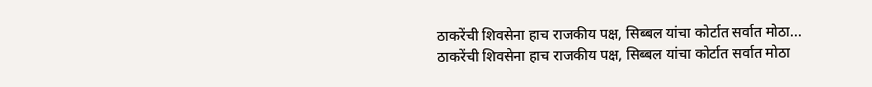ठाकरेंची शिवसेना हाच राजकीय पक्ष, सिब्बल यांचा कोर्टात सर्वात मोठा...
ठाकरेंची शिवसेना हाच राजकीय पक्ष, सिब्बल यांचा कोर्टात सर्वात मोठा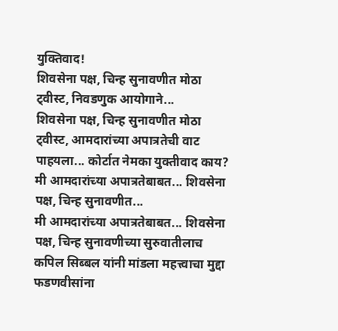युक्तिवाद!
शिवसेना पक्ष, चिन्ह सुनावणीत मोठा ट्वीस्ट, निवडणुक आयोगाने...
शिवसेना पक्ष, चिन्ह सुनावणीत मोठा ट्वीस्ट, आमदारांच्या अपात्रतेची वाट पाहयला... कोर्टात नेमका युक्तीवाद काय?
मी आमदारांच्या अपात्रतेबाबत... शिवसेना पक्ष, चिन्ह सुनावणीत...
मी आमदारांच्या अपात्रतेबाबत... शिवसेना पक्ष, चिन्ह सुनावणीच्या सुरुवातीलाच कपिल सिब्बल यांनी मांडला महत्त्वाचा मुद्दा
फडणवीसांना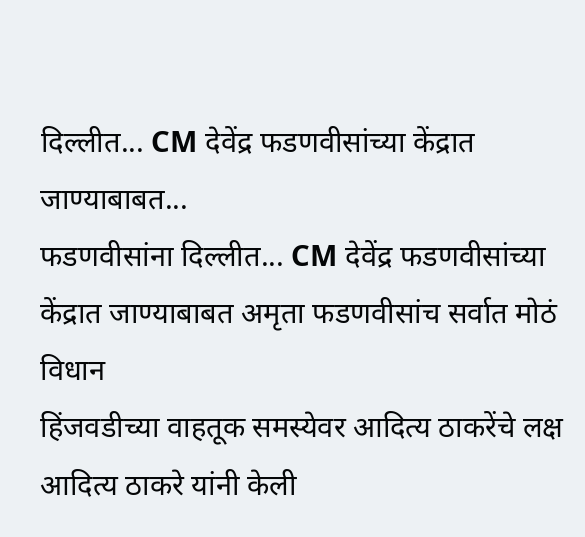दिल्लीत... CM देवेंद्र फडणवीसांच्या केंद्रात जाण्याबाबत...
फडणवीसांना दिल्लीत... CM देवेंद्र फडणवीसांच्या केंद्रात जाण्याबाबत अमृता फडणवीसांच सर्वात मोठं विधान
हिंजवडीच्या वाहतूक समस्येवर आदित्य ठाकरेंचे लक्ष
आदित्य ठाकरे यांनी केली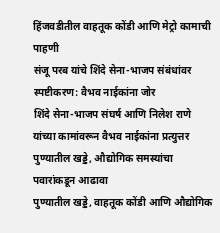हिंजवडीतील वाहतूक कोंडी आणि मेट्रो कामाची पाहणी
संजू परब यांचे शिंदे सेना-भाजप संबंधांवर स्पष्टीकरण: वैभव नाईकांना जोर
शिंदे सेना-भाजप संघर्ष आणि निलेश राणे यांच्या कामांवरून वैभव नाईकांना प्रत्युत्तर
पुण्यातील खड्डे, औद्योगिक समस्यांचा पवारांकडून आढावा
पुण्यातील खड्डे, वाहतूक कोंडी आणि औद्योगिक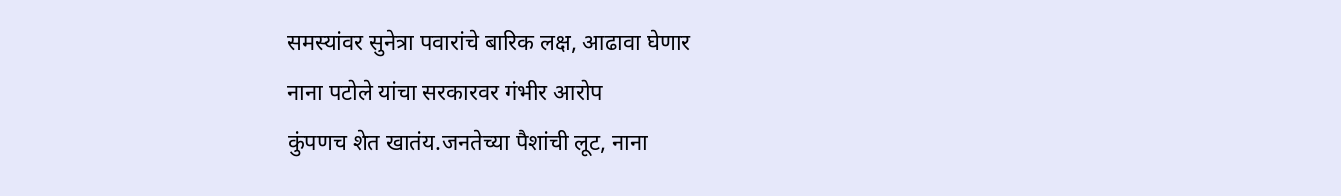समस्यांवर सुनेत्रा पवारांचे बारिक लक्ष, आढावा घेणार
नाना पटोले यांचा सरकारवर गंभीर आरोप
कुंपणच शेत खातंय.जनतेच्या पैशांची लूट, नाना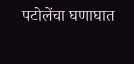पटोलेंचा घणाघात